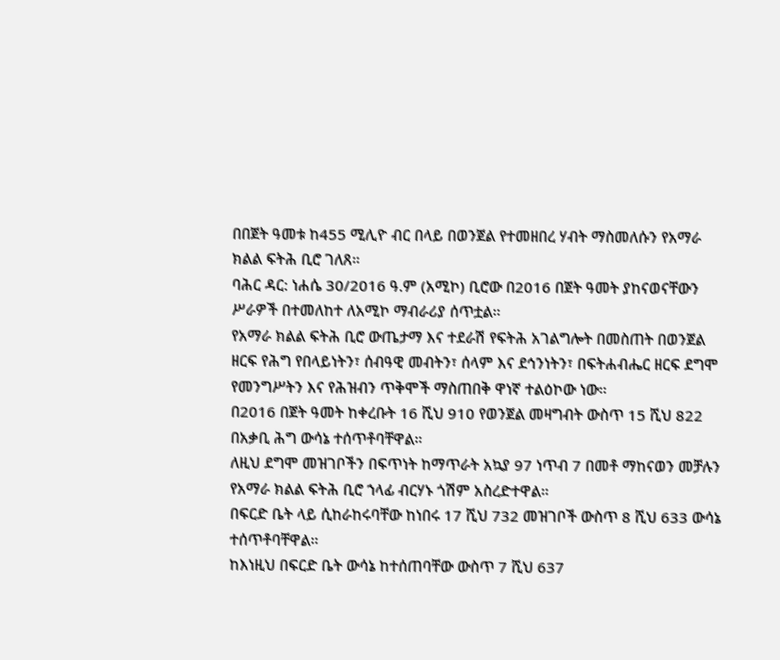በበጀት ዓመቱ ከ455 ሚሊዮ ብር በላይ በወንጀል የተመዘበረ ሃብት ማስመለሱን የአማራ ክልል ፍትሕ ቢሮ ገለጸ።
ባሕር ዳር: ነሐሴ 30/2016 ዓ.ም (አሚኮ) ቢሮው በ2016 በጀት ዓመት ያከናወናቸውን ሥራዎች በተመለከተ ለአሚኮ ማብራሪያ ሰጥቷል።
የአማራ ክልል ፍትሕ ቢሮ ውጤታማ እና ተደራሽ የፍትሕ አገልግሎት በመስጠት በወንጀል ዘርፍ የሕግ የበላይነትን፣ ሰብዓዊ መብትን፣ ሰላም እና ደኅንነትን፣ በፍትሐብሔር ዘርፍ ደግሞ የመንግሥትን እና የሕዝብን ጥቅሞች ማስጠበቅ ዋነኛ ተልዕኮው ነው።
በ2016 በጀት ዓመት ከቀረቡት 16 ሺህ 910 የወንጀል መዛግብት ውስጥ 15 ሺህ 822 በአቃቢ ሕግ ውሳኔ ተሰጥቶባቸዋል።
ለዚህ ደግሞ መዝገቦችን በፍጥነት ከማጥራት አኳያ 97 ነጥብ 7 በመቶ ማከናወን መቻሉን የአማራ ክልል ፍትሕ ቢሮ ኀላፊ ብርሃኑ ጎሽም አስረድተዋል።
በፍርድ ቤት ላይ ሲከራከሩባቸው ከነበሩ 17 ሺህ 732 መዝገቦች ውስጥ 8 ሺህ 633 ውሳኔ ተሰጥቶባቸዋል።
ከእነዚህ በፍርድ ቤት ውሳኔ ከተሰጠባቸው ውስጥ 7 ሺህ 637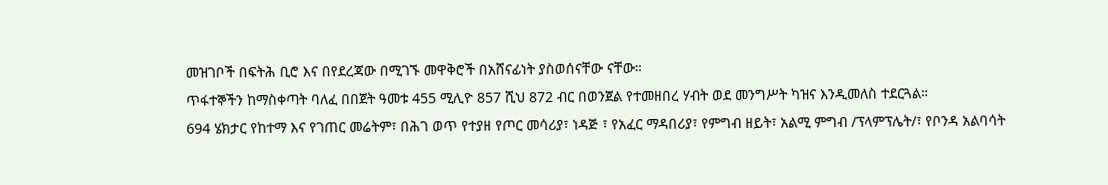መዝገቦች በፍትሕ ቢሮ እና በየደረጃው በሚገኙ መዋቅሮች በአሸናፊነት ያስወሰናቸው ናቸው።
ጥፋተኞችን ከማስቀጣት ባለፈ በበጀት ዓመቱ 455 ሚሊዮ 857 ሺህ 872 ብር በወንጀል የተመዘበረ ሃብት ወደ መንግሥት ካዝና እንዲመለስ ተደርጓል።
694 ሄክታር የከተማ እና የገጠር መሬትም፣ በሕገ ወጥ የተያዘ የጦር መሳሪያ፣ ነዳጅ ፣ የአፈር ማዳበሪያ፣ የምግብ ዘይት፣ አልሚ ምግብ /ፕላምፕሌት/፣ የቦንዳ አልባሳት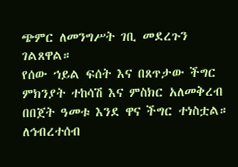ጭምር ለመንግሥት ገቢ መደረጉን ገልጸዋል።
የሰው ኀይል ፍሰት እና በጸጥታው ችግር ምክንያት ተከሳሽ እና ምስክር አለመቅረብ በበጀት ዓመቱ እንደ ዋና ችግር ተነስቷል።
ለኅብረተሰብ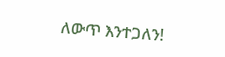ለውጥ እንተጋለን!